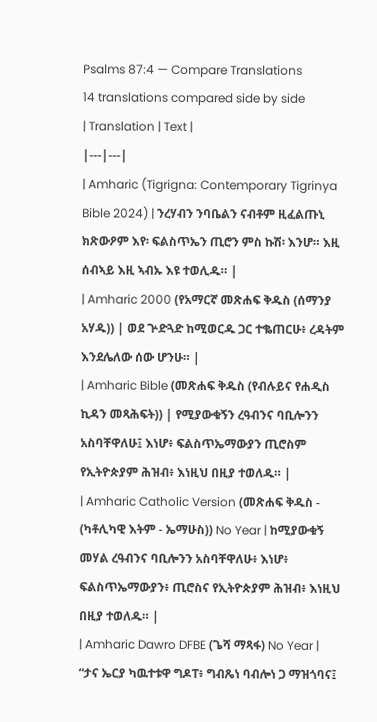Psalms 87:4 — Compare Translations
14 translations compared side by side
| Translation | Text |
|---|---|
| Amharic (Tigrigna: Contemporary Tigrinya Bible 2024) | ንረሃብን ንባቤልን ናብቶም ዚፈልጡኒ ክጽውዖም እየ፡ ፍልስጥኤን ጢሮን ምስ ኩሽ፡ እንሆ። እዚ ሰብኣይ እዚ ኣብኡ እዩ ተወሊዱ። |
| Amharic 2000 (የአማርኛ መጽሐፍ ቅዱስ (ሰማንያ አሃዱ)) | ወደ ጕድጓድ ከሚወርዱ ጋር ተቈጠርሁ፥ ረዳትም እንደሌለው ሰው ሆንሁ። |
| Amharic Bible (መጽሐፍ ቅዱስ (የብሉይና የሐዲስ ኪዳን መጻሕፍት)) | የሚያውቁኝን ረዓብንና ባቢሎንን አስባቸዋለሁ፤ እነሆ፥ ፍልስጥኤማውያን ጢሮስም የኢትዮጵያም ሕዝብ፥ እነዚህ በዚያ ተወለዱ። |
| Amharic Catholic Version (መጽሐፍ ቅዱስ - (ካቶሊካዊ እትም - ኤማሁስ)) No Year | ከሚያውቁኝ መሃል ረዓብንና ባቢሎንን አስባቸዋለሁ፥ እነሆ፥ ፍልስጥኤማውያን፥ ጢሮስና የኢትዮጵያም ሕዝብ፥ እነዚህ በዚያ ተወለዱ። |
| Amharic Dawro DFBE (ጌሻ ማጻፋ) No Year | “ታና ኤርያ ካዉተቱዋ ግዶፐ፥ ግብጼነ ባብሎነ ጋ ማዝጎባና፤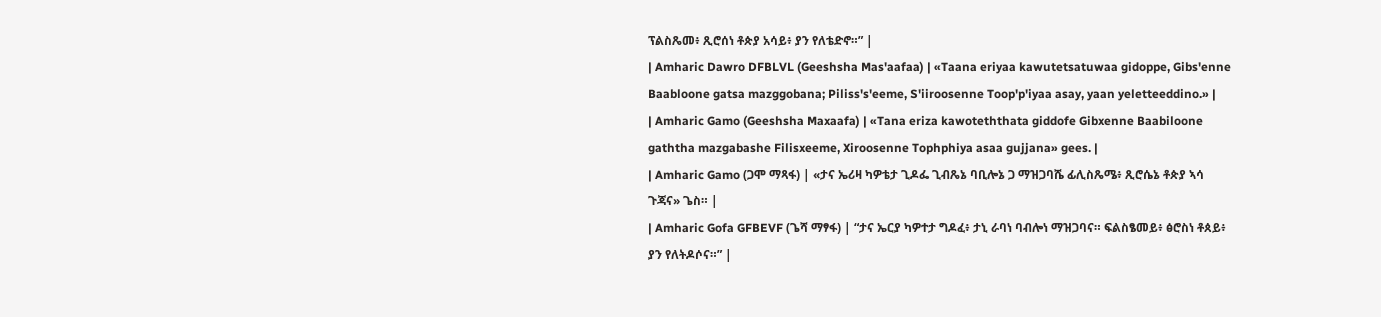ፕልስጼመ፥ ጺሮሰነ ቶጵያ አሳይ፥ ያን የለቴድኖ።” |
| Amharic Dawro DFBLVL (Geeshsha Mas'aafaa) | «Taana eriyaa kawutetsatuwaa gidoppe, Gibs'enne Baabloone gatsa mazggobana; Piliss's'eeme, S'iiroosenne Toop'p'iyaa asay, yaan yeletteeddino.» |
| Amharic Gamo (Geeshsha Maxaafa) | «Tana eriza kawoteththata giddofe Gibxenne Baabiloone gaththa mazgabashe Filisxeeme, Xiroosenne Tophphiya asaa gujjana» gees. |
| Amharic Gamo (ጋሞ ማጻፋ) | «ታና ኤሪዛ ካዎቴታ ጊዶፌ ጊብጼኔ ባቢሎኔ ጋ ማዝጋባሼ ፊሊስጼሜ፥ ጺሮሴኔ ቶጵያ ኣሳ ጉጃና» ጌስ። |
| Amharic Gofa GFBEVF (ጌሻ ማፃፋ) | “ታና ኤርያ ካዎተታ ግዶፈ፥ ታኒ ራባነ ባብሎነ ማዝጋባና። ፍልስፄመይ፥ ፅሮስነ ቶጰይ፥ ያን የለትዶሶና።” |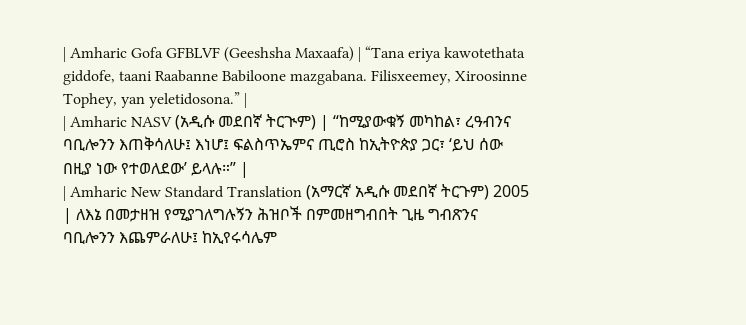| Amharic Gofa GFBLVF (Geeshsha Maxaafa) | “Tana eriya kawotethata giddofe, taani Raabanne Babiloone mazgabana. Filisxeemey, Xiroosinne Tophey, yan yeletidosona.” |
| Amharic NASV (አዲሱ መደበኛ ትርጒም) | “ከሚያውቁኝ መካከል፣ ረዓብንና ባቢሎንን እጠቅሳለሁ፤ እነሆ፤ ፍልስጥኤምና ጢሮስ ከኢትዮጵያ ጋር፣ ‘ይህ ሰው በዚያ ነው የተወለደው’ ይላሉ።” |
| Amharic New Standard Translation (አማርኛ አዲሱ መደበኛ ትርጉም) 2005 | ለእኔ በመታዘዝ የሚያገለግሉኝን ሕዝቦች በምመዘግብበት ጊዜ ግብጽንና ባቢሎንን እጨምራለሁ፤ ከኢየሩሳሌም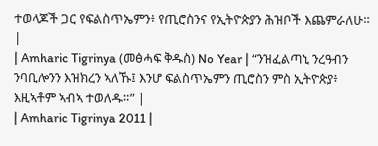ተወላጆች ጋር የፍልስጥኤምን፥ የጢሮስንና የኢትዮጵያን ሕዝቦች እጨምራለሁ። |
| Amharic Tigrinya (መፅሓፍ ቅዱስ) No Year | “ንዝፈልጣኒ ንረዓብን ንባቢሎንን እዝክረን ኣለኹ፤ እንሆ ፍልስጥኤምን ጢሮስን ምስ ኢትዮጵያ፥ እዚኣቶም ኣብኣ ተወለዱ።” |
| Amharic Tigrinya 2011 |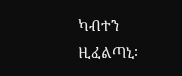ካብተን ዚፈልጣኒ፡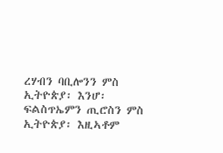ረሃብን ባቢሎንን ምስ ኢትዮጵያ፡ እንሆ፡ ፍልስጥኤምን ጢሮስን ምስ ኢትዮጵያ፡ እዚኣቶም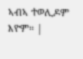ኣብኣ ተወሊዶም እዮም። |